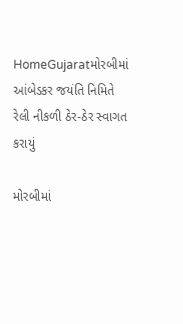HomeGujaratમોરબીમાં આંબેડકર જયંતિ નિમિતે રેલી નીકળી ઠેર-ઠેર સ્વાગત કરાયું

મોરબીમાં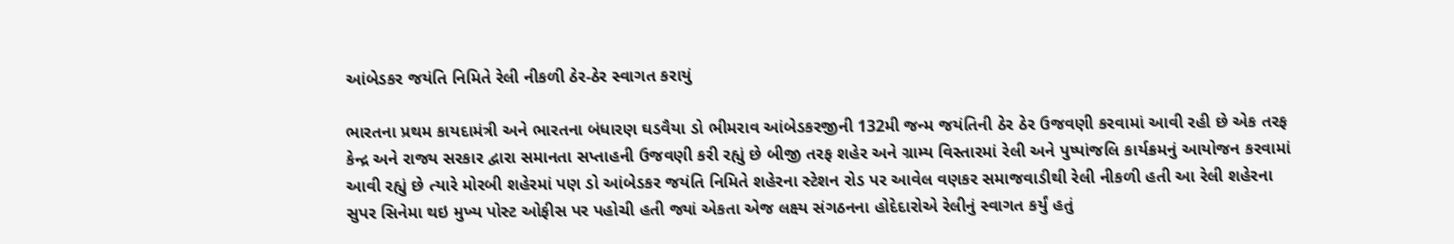આંબેડકર જયંતિ નિમિતે રેલી નીકળી ઠેર-ઠેર સ્વાગત કરાયું

ભારતના પ્રથમ કાયદામંત્રી અને ભારતના બંધારણ ઘડવૈયા ડો ભીમરાવ આંબેડકરજીની 132મી જન્મ જયંતિની ઠેર ઠેર ઉજવણી કરવામાં આવી રહી છે એક તરફ કેન્દ્ર અને રાજ્ય સરકાર દ્વારા સમાનતા સપ્તાહની ઉજવણી કરી રહ્યું છે બીજી તરફ શહેર અને ગ્રામ્ય વિસ્તારમાં રેલી અને પુષ્પાંજલિ કાર્યક્રમનું આયોજન કરવામાં આવી રહ્યું છે ત્યારે મોરબી શહેરમાં પણ ડો આંબેડકર જયંતિ નિમિતે શહેરના સ્ટેશન રોડ પર આવેલ વણકર સમાજવાડીથી રેલી નીકળી હતી આ રેલી શહેરના સુપર સિનેમા થઇ મુખ્ય પોસ્ટ ઓફીસ પર પહોચી હતી જ્યાં એકતા એજ લક્ષ્ય સંગઠનના હોદેદારોએ રેલીનું સ્વાગત કર્યું હતું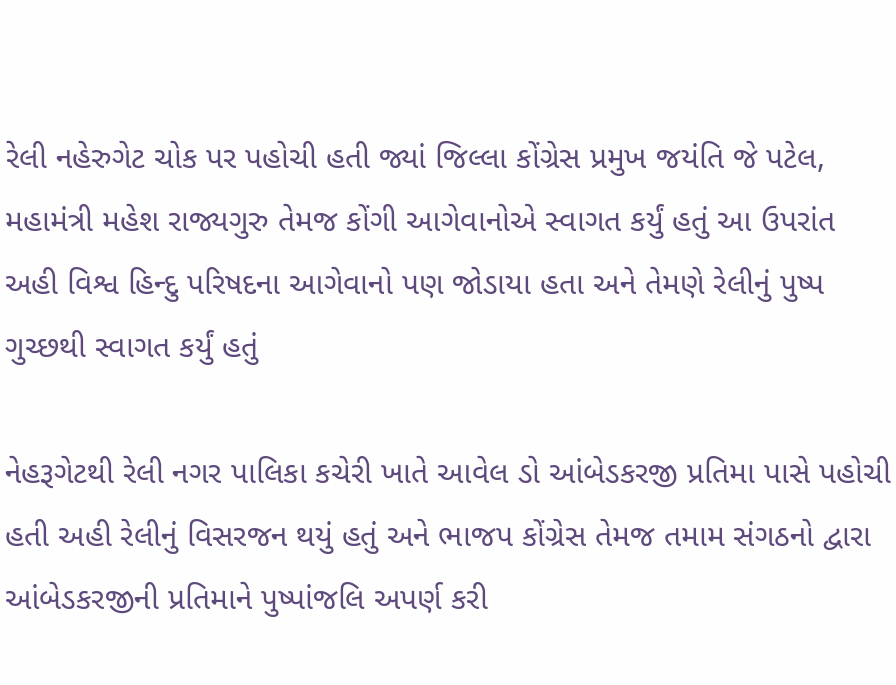રેલી નહેરુગેટ ચોક પર પહોચી હતી જ્યાં જિલ્લા કોંગ્રેસ પ્રમુખ જયંતિ જે પટેલ, મહામંત્રી મહેશ રાજ્યગુરુ તેમજ કોંગી આગેવાનોએ સ્વાગત કર્યું હતું આ ઉપરાંત અહી વિશ્વ હિન્દુ પરિષદના આગેવાનો પણ જોડાયા હતા અને તેમણે રેલીનું પુષ્પ ગુચ્છથી સ્વાગત કર્યું હતું

નેહરૂગેટથી રેલી નગર પાલિકા કચેરી ખાતે આવેલ ડો આંબેડકરજી પ્રતિમા પાસે પહોચી હતી અહી રેલીનું વિસરજન થયું હતું અને ભાજપ કોંગ્રેસ તેમજ તમામ સંગઠનો દ્વારા આંબેડકરજીની પ્રતિમાને પુષ્પાંજલિ અપર્ણ કરી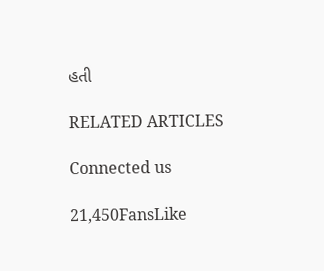હતી

RELATED ARTICLES

Connected us

21,450FansLike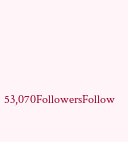53,070FollowersFollow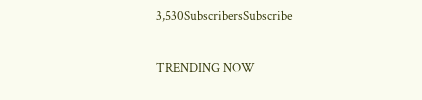3,530SubscribersSubscribe

TRENDING NOW